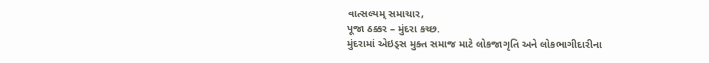વાત્સલ્યમ્ સમાચાર,
પૂજા ઠક્કર – મુંદરા કચ્છ.
મુંદરામાં એઇડ્સ મુક્ત સમાજ માટે લોકજાગૃતિ અને લોકભાગીદારીના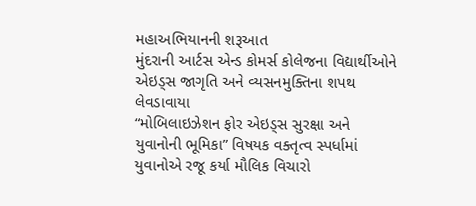મહાઅભિયાનની શરૂઆત
મુંદરાની આર્ટસ એન્ડ કોમર્સ કોલેજના વિદ્યાર્થીઓને એઇડ્સ જાગૃતિ અને વ્યસનમુક્તિના શપથ લેવડાવાયા
“મોબિલાઇઝેશન ફોર એઇડ્સ સુરક્ષા અને યુવાનોની ભૂમિકા” વિષયક વક્તૃત્વ સ્પર્ધામાં યુવાનોએ રજૂ કર્યા મૌલિક વિચારો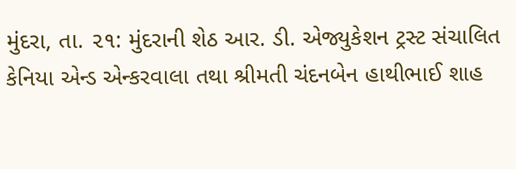મુંદરા, તા. ૨૧: મુંદરાની શેઠ આર. ડી. એજ્યુકેશન ટ્રસ્ટ સંચાલિત કેનિયા એન્ડ એન્કરવાલા તથા શ્રીમતી ચંદનબેન હાથીભાઈ શાહ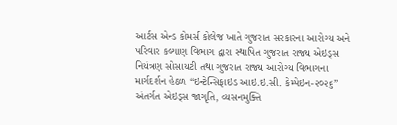આર્ટસ એન્ડ કોમર્સ કોલેજ ખાતે ગુજરાત સરકારના આરોગ્ય અને પરિવાર કલ્યાણ વિભાગ દ્વારા સ્થાપિત ગુજરાત રાજ્ય એઇડ્સ નિયંત્રણ સોસાયટી તથા ગુજરાત રાજ્ય આરોગ્ય વિભાગના માર્ગદર્શન હેઠળ “ઇન્ટેન્સિફાઇડ આઇ.ઇ.સી. કેમ્પેઇન-૨૦૨૬” અંતર્ગત એઇડ્સ જાગૃતિ, વ્યસનમુક્તિ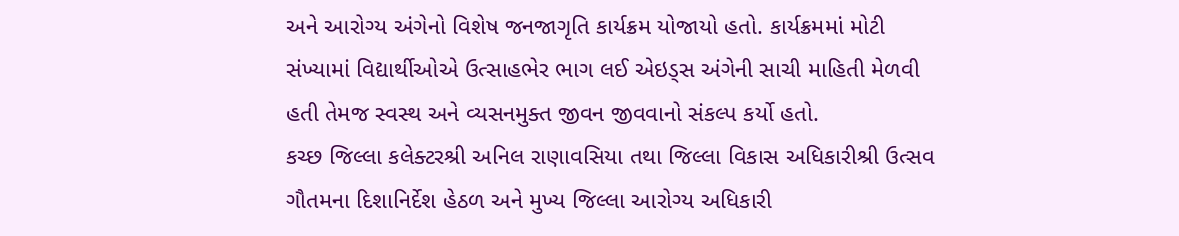અને આરોગ્ય અંગેનો વિશેષ જનજાગૃતિ કાર્યક્રમ યોજાયો હતો. કાર્યક્રમમાં મોટી સંખ્યામાં વિદ્યાર્થીઓએ ઉત્સાહભેર ભાગ લઈ એઇડ્સ અંગેની સાચી માહિતી મેળવી હતી તેમજ સ્વસ્થ અને વ્યસનમુક્ત જીવન જીવવાનો સંકલ્પ કર્યો હતો.
કચ્છ જિલ્લા કલેક્ટરશ્રી અનિલ રાણાવસિયા તથા જિલ્લા વિકાસ અધિકારીશ્રી ઉત્સવ ગૌતમના દિશાનિર્દેશ હેઠળ અને મુખ્ય જિલ્લા આરોગ્ય અધિકારી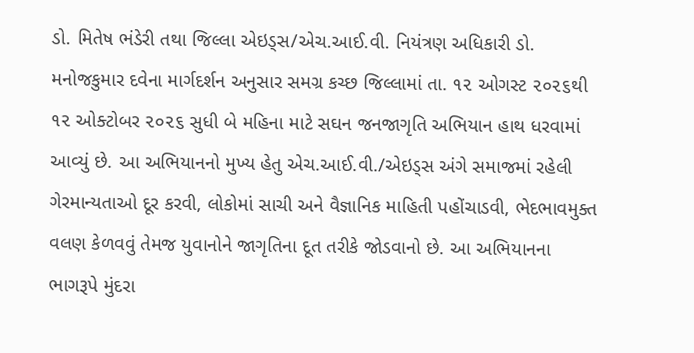ડો. મિતેષ ભંડેરી તથા જિલ્લા એઇડ્સ/એચ.આઈ.વી. નિયંત્રણ અધિકારી ડો. મનોજકુમાર દવેના માર્ગદર્શન અનુસાર સમગ્ર કચ્છ જિલ્લામાં તા. ૧૨ ઓગસ્ટ ૨૦૨૬થી ૧૨ ઓક્ટોબર ૨૦૨૬ સુધી બે મહિના માટે સઘન જનજાગૃતિ અભિયાન હાથ ધરવામાં આવ્યું છે. આ અભિયાનનો મુખ્ય હેતુ એચ.આઈ.વી./એઇડ્સ અંગે સમાજમાં રહેલી ગેરમાન્યતાઓ દૂર કરવી, લોકોમાં સાચી અને વૈજ્ઞાનિક માહિતી પહોંચાડવી, ભેદભાવમુક્ત વલણ કેળવવું તેમજ યુવાનોને જાગૃતિના દૂત તરીકે જોડવાનો છે. આ અભિયાનના ભાગરૂપે મુંદરા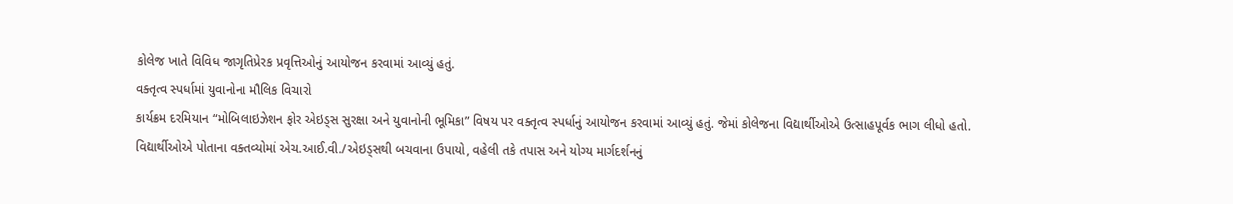કોલેજ ખાતે વિવિધ જાગૃતિપ્રેરક પ્રવૃત્તિઓનું આયોજન કરવામાં આવ્યું હતું.
વક્તૃત્વ સ્પર્ધામાં યુવાનોના મૌલિક વિચારો
કાર્યક્રમ દરમિયાન “મોબિલાઇઝેશન ફોર એઇડ્સ સુરક્ષા અને યુવાનોની ભૂમિકા” વિષય પર વક્તૃત્વ સ્પર્ધાનું આયોજન કરવામાં આવ્યું હતું. જેમાં કોલેજના વિદ્યાર્થીઓએ ઉત્સાહપૂર્વક ભાગ લીધો હતો. વિદ્યાર્થીઓએ પોતાના વક્તવ્યોમાં એચ.આઈ.વી./એઇડ્સથી બચવાના ઉપાયો, વહેલી તકે તપાસ અને યોગ્ય માર્ગદર્શનનું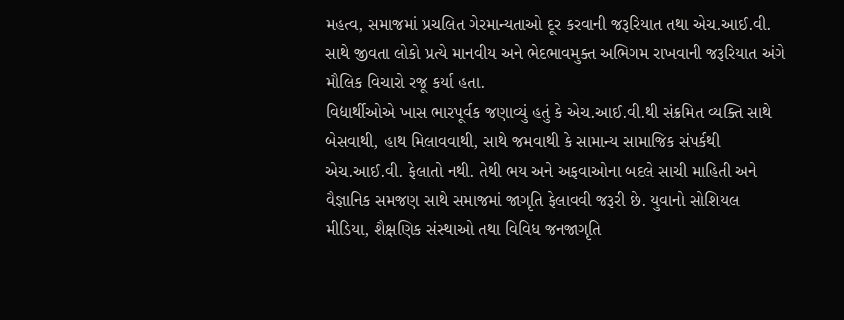મહત્વ, સમાજમાં પ્રચલિત ગેરમાન્યતાઓ દૂર કરવાની જરૂરિયાત તથા એચ.આઈ.વી. સાથે જીવતા લોકો પ્રત્યે માનવીય અને ભેદભાવમુક્ત અભિગમ રાખવાની જરૂરિયાત અંગે મૌલિક વિચારો રજૂ કર્યા હતા.
વિદ્યાર્થીઓએ ખાસ ભારપૂર્વક જણાવ્યું હતું કે એચ.આઈ.વી.થી સંક્રમિત વ્યક્તિ સાથે બેસવાથી, હાથ મિલાવવાથી, સાથે જમવાથી કે સામાન્ય સામાજિક સંપર્કથી એચ.આઈ.વી. ફેલાતો નથી. તેથી ભય અને અફવાઓના બદલે સાચી માહિતી અને વૈજ્ઞાનિક સમજણ સાથે સમાજમાં જાગૃતિ ફેલાવવી જરૂરી છે. યુવાનો સોશિયલ મીડિયા, શૈક્ષણિક સંસ્થાઓ તથા વિવિધ જનજાગૃતિ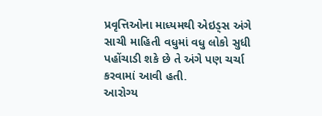પ્રવૃત્તિઓના માધ્યમથી એઇડ્સ અંગે સાચી માહિતી વધુમાં વધુ લોકો સુધી પહોંચાડી શકે છે તે અંગે પણ ચર્ચા કરવામાં આવી હતી.
આરોગ્ય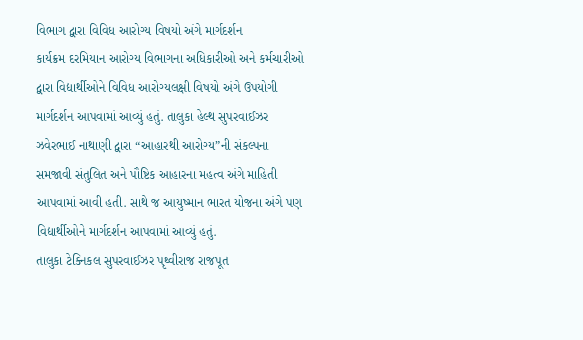વિભાગ દ્વારા વિવિધ આરોગ્ય વિષયો અંગે માર્ગદર્શન
કાર્યક્રમ દરમિયાન આરોગ્ય વિભાગના અધિકારીઓ અને કર્મચારીઓ દ્વારા વિદ્યાર્થીઓને વિવિધ આરોગ્યલક્ષી વિષયો અંગે ઉપયોગી માર્ગદર્શન આપવામાં આવ્યું હતું. તાલુકા હેલ્થ સુપરવાઈઝર ઝવેરભાઈ નાથાણી દ્વારા “આહારથી આરોગ્ય”ની સંકલ્પના સમજાવી સંતુલિત અને પૌષ્ટિક આહારના મહત્વ અંગે માહિતી આપવામાં આવી હતી. સાથે જ આયુષ્માન ભારત યોજના અંગે પણ વિદ્યાર્થીઓને માર્ગદર્શન આપવામાં આવ્યું હતું.
તાલુકા ટેક્નિકલ સુપરવાઈઝર પૃથ્વીરાજ રાજપૂત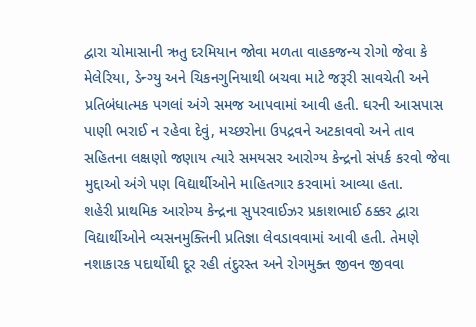દ્વારા ચોમાસાની ઋતુ દરમિયાન જોવા મળતા વાહકજન્ય રોગો જેવા કે મેલેરિયા, ડેન્ગ્યુ અને ચિકનગુનિયાથી બચવા માટે જરૂરી સાવચેતી અને પ્રતિબંધાત્મક પગલાં અંગે સમજ આપવામાં આવી હતી. ઘરની આસપાસ પાણી ભરાઈ ન રહેવા દેવું, મચ્છરોના ઉપદ્રવને અટકાવવો અને તાવ સહિતના લક્ષણો જણાય ત્યારે સમયસર આરોગ્ય કેન્દ્રનો સંપર્ક કરવો જેવા મુદ્દાઓ અંગે પણ વિદ્યાર્થીઓને માહિતગાર કરવામાં આવ્યા હતા.
શહેરી પ્રાથમિક આરોગ્ય કેન્દ્રના સુપરવાઈઝર પ્રકાશભાઈ ઠક્કર દ્વારા વિદ્યાર્થીઓને વ્યસનમુક્તિની પ્રતિજ્ઞા લેવડાવવામાં આવી હતી. તેમણે નશાકારક પદાર્થોથી દૂર રહી તંદુરસ્ત અને રોગમુક્ત જીવન જીવવા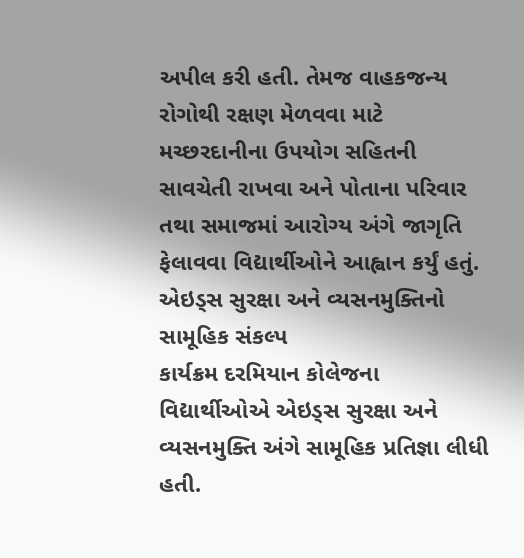અપીલ કરી હતી. તેમજ વાહકજન્ય રોગોથી રક્ષણ મેળવવા માટે મચ્છરદાનીના ઉપયોગ સહિતની સાવચેતી રાખવા અને પોતાના પરિવાર તથા સમાજમાં આરોગ્ય અંગે જાગૃતિ ફેલાવવા વિદ્યાર્થીઓને આહ્વાન કર્યું હતું.
એઇડ્સ સુરક્ષા અને વ્યસનમુક્તિનો સામૂહિક સંકલ્પ
કાર્યક્રમ દરમિયાન કોલેજના વિદ્યાર્થીઓએ એઇડ્સ સુરક્ષા અને વ્યસનમુક્તિ અંગે સામૂહિક પ્રતિજ્ઞા લીધી હતી.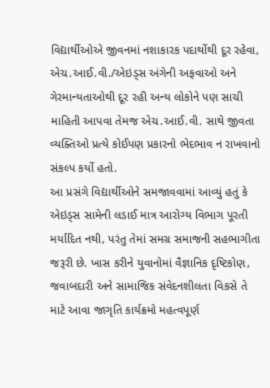વિદ્યાર્થીઓએ જીવનમાં નશાકારક પદાર્થોથી દૂર રહેવા, એચ.આઈ.વી./એઇડ્સ અંગેની અફવાઓ અને ગેરમાન્યતાઓથી દૂર રહી અન્ય લોકોને પણ સાચી માહિતી આપવા તેમજ એચ.આઈ.વી. સાથે જીવતા વ્યક્તિઓ પ્રત્યે કોઈપણ પ્રકારનો ભેદભાવ ન રાખવાનો સંકલ્પ કર્યો હતો.
આ પ્રસંગે વિદ્યાર્થીઓને સમજાવવામાં આવ્યું હતું કે એઇડ્સ સામેની લડાઈ માત્ર આરોગ્ય વિભાગ પૂરતી મર્યાદિત નથી, પરંતુ તેમાં સમગ્ર સમાજની સહભાગીતા જરૂરી છે. ખાસ કરીને યુવાનોમાં વૈજ્ઞાનિક દૃષ્ટિકોણ, જવાબદારી અને સામાજિક સંવેદનશીલતા વિકસે તે માટે આવા જાગૃતિ કાર્યક્રમો મહત્વપૂર્ણ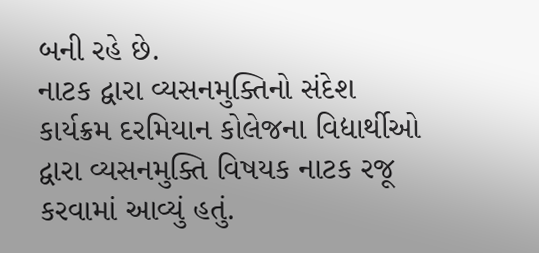બની રહે છે.
નાટક દ્વારા વ્યસનમુક્તિનો સંદેશ
કાર્યક્રમ દરમિયાન કોલેજના વિદ્યાર્થીઓ દ્વારા વ્યસનમુક્તિ વિષયક નાટક રજૂ કરવામાં આવ્યું હતું.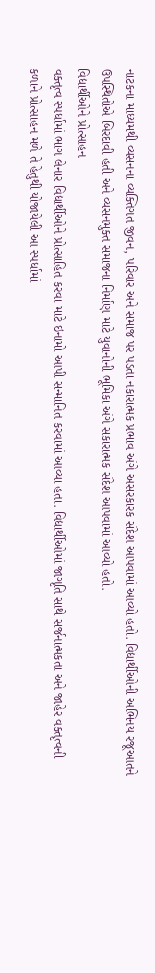નાટકના માધ્યમથી વ્યસનના વ્યક્તિગત જીવન, પરિવાર અને સમાજ પર પડતા નકારાત્મક પ્રભાવ અંગે અસરકારક સંદેશ આપવામાં આવ્યો હતો. વિદ્યાર્થીઓની અભિનય રજૂઆતને ઉપસ્થિતોએ બિરદાવી હતી અને વ્યસનમુક્ત સમાજના નિર્માણ માટે યુવાનોની ભૂમિકા અંગે સકારાત્મક સંદેશ આપવામાં આવ્યો હતો.
વિદ્યાર્થીઓને પ્રોત્સાહન
વક્તૃત્વ સ્પર્ધામાં ભાગ લેનાર વિદ્યાર્થીઓને પ્રોત્સાહિત કરવા માટે ઇનામો આપી સન્માનિત કરવામાં આવ્યા હતા. વિદ્યાર્થીઓમાં જાગૃતિ સાથે સર્જનાત્મકતા અને જાહેર વક્તૃત્વની કળાને પ્રોત્સાહન મળે તે હેતુથી યોજાયેલી આ સ્પર્ધામાં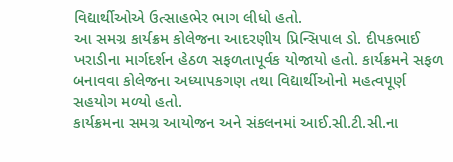વિદ્યાર્થીઓએ ઉત્સાહભેર ભાગ લીધો હતો.
આ સમગ્ર કાર્યક્રમ કોલેજના આદરણીય પ્રિન્સિપાલ ડો. દીપકભાઈ ખરાડીના માર્ગદર્શન હેઠળ સફળતાપૂર્વક યોજાયો હતો. કાર્યક્રમને સફળ બનાવવા કોલેજના અધ્યાપકગણ તથા વિદ્યાર્થીઓનો મહત્વપૂર્ણ સહયોગ મળ્યો હતો.
કાર્યક્રમના સમગ્ર આયોજન અને સંકલનમાં આઈ.સી.ટી.સી.ના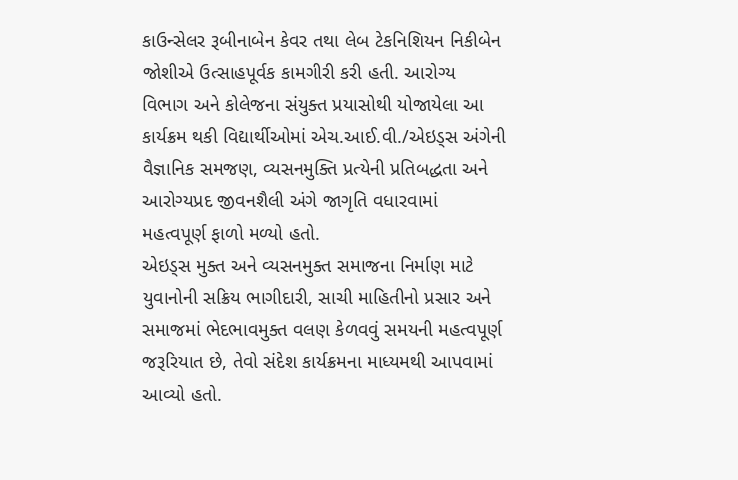કાઉન્સેલર રૂબીનાબેન કેવર તથા લેબ ટેકનિશિયન નિકીબેન જોશીએ ઉત્સાહપૂર્વક કામગીરી કરી હતી. આરોગ્ય વિભાગ અને કોલેજના સંયુક્ત પ્રયાસોથી યોજાયેલા આ કાર્યક્રમ થકી વિદ્યાર્થીઓમાં એચ.આઈ.વી./એઇડ્સ અંગેની વૈજ્ઞાનિક સમજણ, વ્યસનમુક્તિ પ્રત્યેની પ્રતિબદ્ધતા અને આરોગ્યપ્રદ જીવનશૈલી અંગે જાગૃતિ વધારવામાં મહત્વપૂર્ણ ફાળો મળ્યો હતો.
એઇડ્સ મુક્ત અને વ્યસનમુક્ત સમાજના નિર્માણ માટે યુવાનોની સક્રિય ભાગીદારી, સાચી માહિતીનો પ્રસાર અને સમાજમાં ભેદભાવમુક્ત વલણ કેળવવું સમયની મહત્વપૂર્ણ જરૂરિયાત છે, તેવો સંદેશ કાર્યક્રમના માધ્યમથી આપવામાં આવ્યો હતો.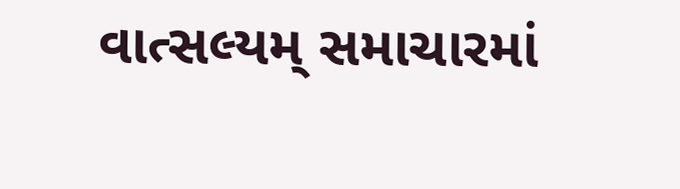વાત્સલ્યમ્ સમાચારમાં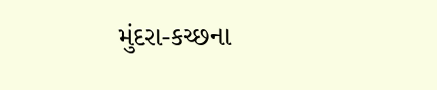મુંદરા-કચ્છના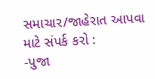સમાચાર/જાહેરાત આપવા માટે સંપર્ક કરો :
-પુજા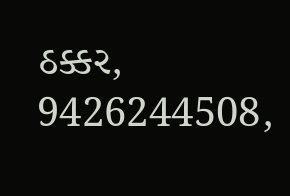ઠક્કર,
9426244508,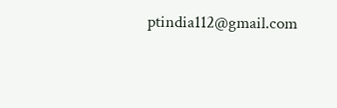ptindia112@gmail.com